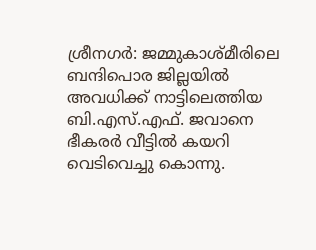ശ്രീനഗര്‍: ജമ്മുകാശ്മീരിലെ ബന്ദിപൊര ജില്ലയില്‍ അവധിക്ക് നാട്ടിലെത്തിയ ബി.എസ്.എഫ്. ജവാനെ ഭീകരര്‍ വീട്ടില്‍ കയറി വെടിവെച്ചു കൊന്നു.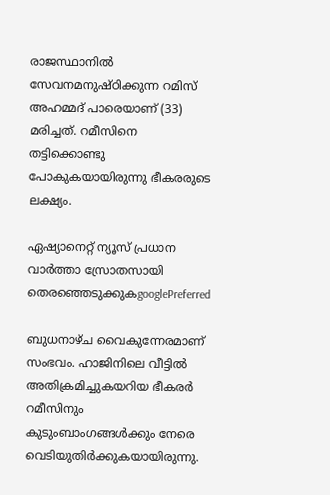രാജസ്ഥാനില്‍ സേവനമനുഷ്ഠിക്കുന്ന റമിസ് അഹമ്മദ് പാരെയാണ് (33) മരിച്ചത്. റമീസിനെ തട്ടിക്കൊണ്ടു പോകുകയായിരുന്നു ഭീകരരുടെ ലക്ഷ്യം.

ഏഷ്യാനെറ്റ് ന്യൂസ് പ്രധാന വാർത്താ സ്രോതസായി തെരഞ്ഞെടുക്കുകgooglePreferred

ബുധനാഴ്ച വൈകുന്നേരമാണ് സംഭവം. ഹാജിനിലെ വീട്ടില്‍ അതിക്രമിച്ചുകയറിയ ഭീകരര്‍ റമീസിനും കുടുംബാംഗങ്ങള്‍ക്കും നേരെ വെടിയുതിര്‍ക്കുകയായിരുന്നു.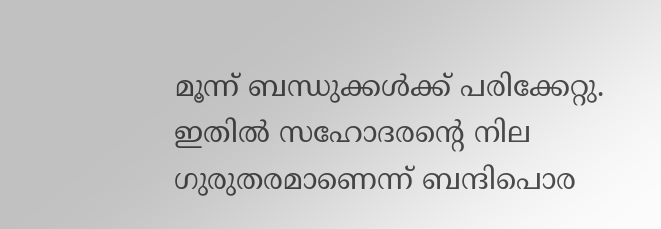മൂന്ന് ബന്ധുക്കള്‍ക്ക് പരിക്കേറ്റു. ഇതില്‍ സഹോദരന്റെ നില ഗുരുതരമാണെന്ന് ബന്ദിപൊര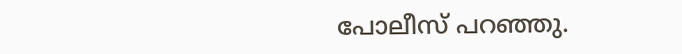പോലീസ് പറഞ്ഞു.